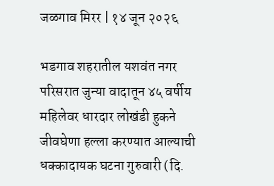जळगाव मिरर | १४ जून २०२६

भडगाव शहरातील यशवंत नगर परिसरात जुन्या वादातून ४५ वर्षीय महिलेवर धारदार लोखंडी हुकने जीवघेणा हल्ला करण्यात आल्याची धक्कादायक घटना गुरुवारी (दि.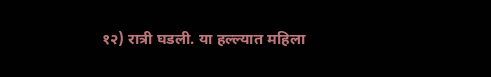१२) रात्री घडली. या हल्ल्यात महिला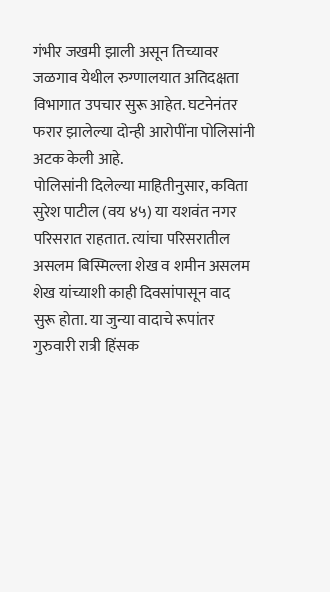गंभीर जखमी झाली असून तिच्यावर जळगाव येथील रुग्णालयात अतिदक्षता विभागात उपचार सुरू आहेत. घटनेनंतर फरार झालेल्या दोन्ही आरोपींना पोलिसांनी अटक केली आहे.
पोलिसांनी दिलेल्या माहितीनुसार, कविता सुरेश पाटील (वय ४५) या यशवंत नगर परिसरात राहतात. त्यांचा परिसरातील असलम बिस्मिल्ला शेख व शमीन असलम शेख यांच्याशी काही दिवसांपासून वाद सुरू होता. या जुन्या वादाचे रूपांतर गुरुवारी रात्री हिंसक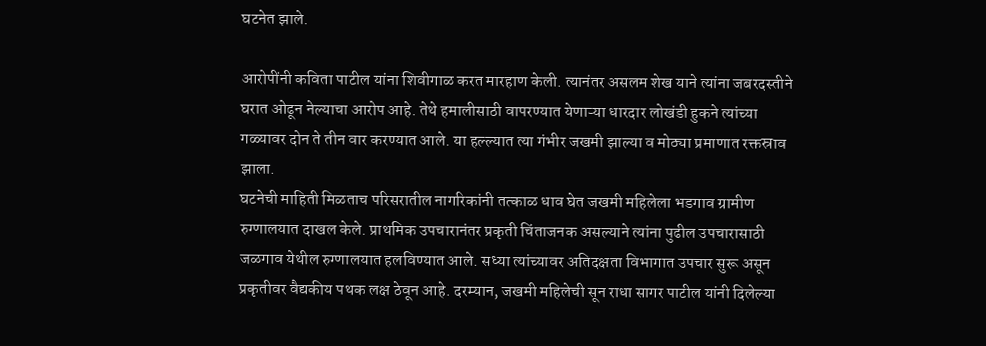घटनेत झाले.

आरोपींनी कविता पाटील यांना शिवीगाळ करत मारहाण केली. त्यानंतर असलम शेख याने त्यांना जबरदस्तीने घरात ओढून नेल्याचा आरोप आहे. तेथे हमालीसाठी वापरण्यात येणाऱ्या धारदार लोखंडी हुकने त्यांच्या गळ्यावर दोन ते तीन वार करण्यात आले. या हल्ल्यात त्या गंभीर जखमी झाल्या व मोठ्या प्रमाणात रक्तस्राव झाला.
घटनेची माहिती मिळताच परिसरातील नागरिकांनी तत्काळ धाव घेत जखमी महिलेला भडगाव ग्रामीण रुग्णालयात दाखल केले. प्राथमिक उपचारानंतर प्रकृती चिंताजनक असल्याने त्यांना पुढील उपचारासाठी जळगाव येथील रुग्णालयात हलविण्यात आले. सध्या त्यांच्यावर अतिदक्षता विभागात उपचार सुरू असून प्रकृतीवर वैद्यकीय पथक लक्ष ठेवून आहे. दरम्यान, जखमी महिलेची सून राधा सागर पाटील यांनी दिलेल्या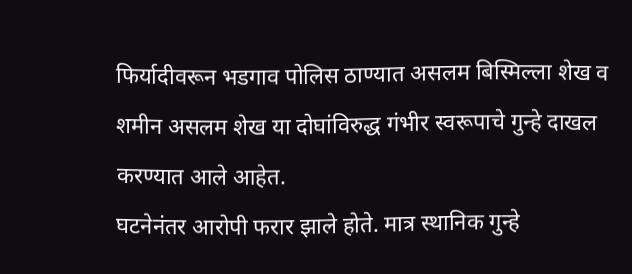फिर्यादीवरून भडगाव पोलिस ठाण्यात असलम बिस्मिल्ला शेख व शमीन असलम शेख या दोघांविरुद्ध गंभीर स्वरूपाचे गुन्हे दाखल करण्यात आले आहेत.
घटनेनंतर आरोपी फरार झाले होते. मात्र स्थानिक गुन्हे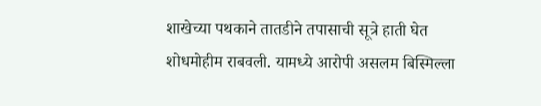शाखेच्या पथकाने तातडीने तपासाची सूत्रे हाती घेत शोधमोहीम राबवली. यामध्ये आरोपी असलम बिस्मिल्ला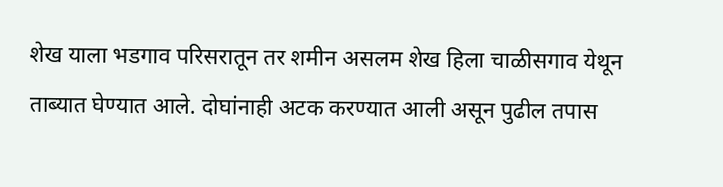शेख याला भडगाव परिसरातून तर शमीन असलम शेख हिला चाळीसगाव येथून ताब्यात घेण्यात आले. दोघांनाही अटक करण्यात आली असून पुढील तपास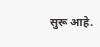सुरू आहे.